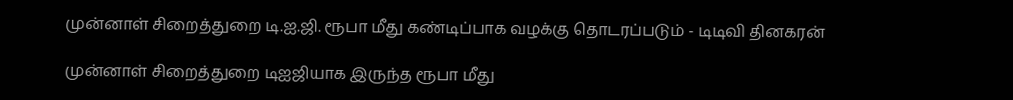முன்னாள் சிறைத்துறை டி.ஐ.ஜி. ரூபா மீது கண்டிப்பாக வழக்கு தொடரப்படும் - டிடிவி தினகரன்

முன்னாள் சிறைத்துறை டிஐஜியாக இருந்த ரூபா மீது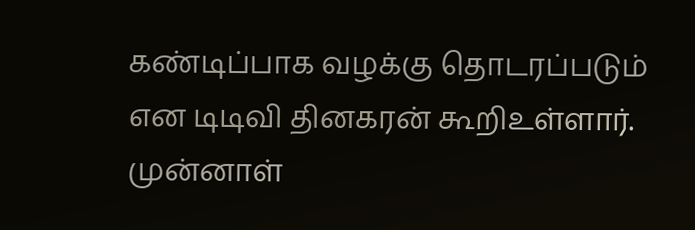கண்டிப்பாக வழக்கு தொடரப்படும் என டிடிவி தினகரன் கூறிஉள்ளார்.
முன்னாள்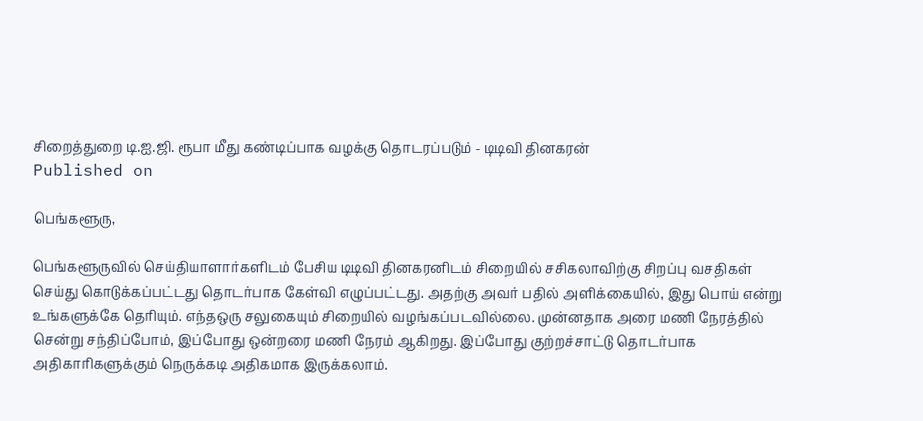சிறைத்துறை டி.ஐ.ஜி. ரூபா மீது கண்டிப்பாக வழக்கு தொடரப்படும் - டிடிவி தினகரன்
Published on

பெங்களூரு,

பெங்களூருவில் செய்தியாளார்களிடம் பேசிய டிடிவி தினகரனிடம் சிறையில் சசிகலாவிற்கு சிறப்பு வசதிகள் செய்து கொடுக்கப்பட்டது தொடர்பாக கேள்வி எழுப்பட்டது. அதற்கு அவர் பதில் அளிக்கையில், இது பொய் என்று உங்களுக்கே தெரியும். எந்தஒரு சலுகையும் சிறையில் வழங்கப்படவில்லை. முன்னதாக அரை மணி நேரத்தில் சென்று சந்திப்போம், இப்போது ஒன்றரை மணி நேரம் ஆகிறது. இப்போது குற்றச்சாட்டு தொடர்பாக அதிகாரிகளுக்கும் நெருக்கடி அதிகமாக இருக்கலாம்.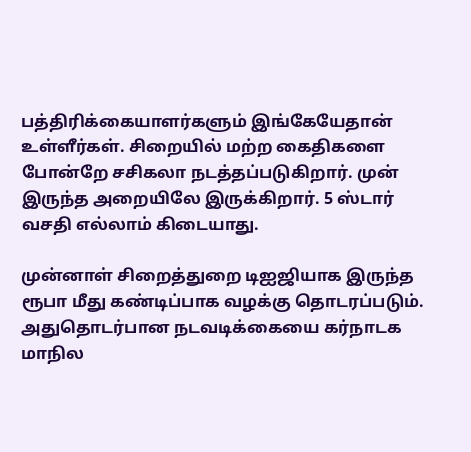பத்திரிக்கையாளர்களும் இங்கேயேதான் உள்ளீர்கள். சிறையில் மற்ற கைதிகளை போன்றே சசிகலா நடத்தப்படுகிறார். முன் இருந்த அறையிலே இருக்கிறார். 5 ஸ்டார் வசதி எல்லாம் கிடையாது.

முன்னாள் சிறைத்துறை டிஐஜியாக இருந்த ரூபா மீது கண்டிப்பாக வழக்கு தொடரப்படும். அதுதொடர்பான நடவடிக்கையை கர்நாடக மாநில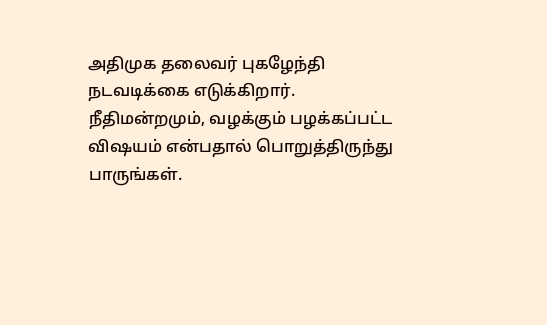அதிமுக தலைவர் புகழேந்தி நடவடிக்கை எடுக்கிறார். நீதிமன்றமும், வழக்கும் பழக்கப்பட்ட விஷயம் என்பதால் பொறுத்திருந்து பாருங்கள்.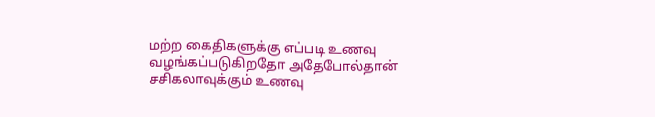மற்ற கைதிகளுக்கு எப்படி உணவு வழங்கப்படுகிறதோ அதேபோல்தான் சசிகலாவுக்கும் உணவு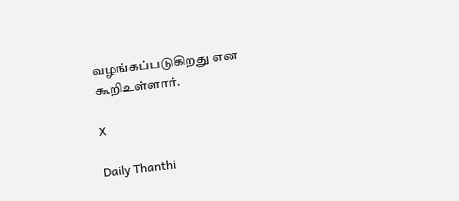வழங்கப்படுகிறது என கூறிஉள்ளார்.

X

Daily Thanthi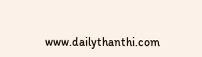www.dailythanthi.com